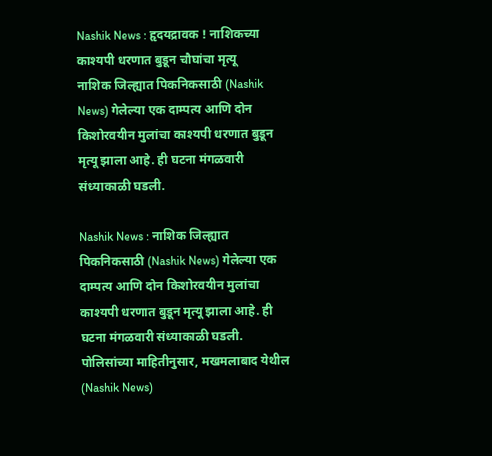Nashik News : हृदयद्रावक ! नाशिकच्या काश्यपी धरणात बुडून चौघांचा मृत्यू
नाशिक जिल्ह्यात पिकनिकसाठी (Nashik News) गेलेल्या एक दाम्पत्य आणि दोन किशोरवयीन मुलांचा काश्यपी धरणात बुडून मृत्यू झाला आहे. ही घटना मंगळवारी संध्याकाळी घडली.

Nashik News : नाशिक जिल्ह्यात पिकनिकसाठी (Nashik News) गेलेल्या एक दाम्पत्य आणि दोन किशोरवयीन मुलांचा काश्यपी धरणात बुडून मृत्यू झाला आहे. ही घटना मंगळवारी संध्याकाळी घडली.
पोलिसांच्या माहितीनुसार, मखमलाबाद येथील (Nashik News)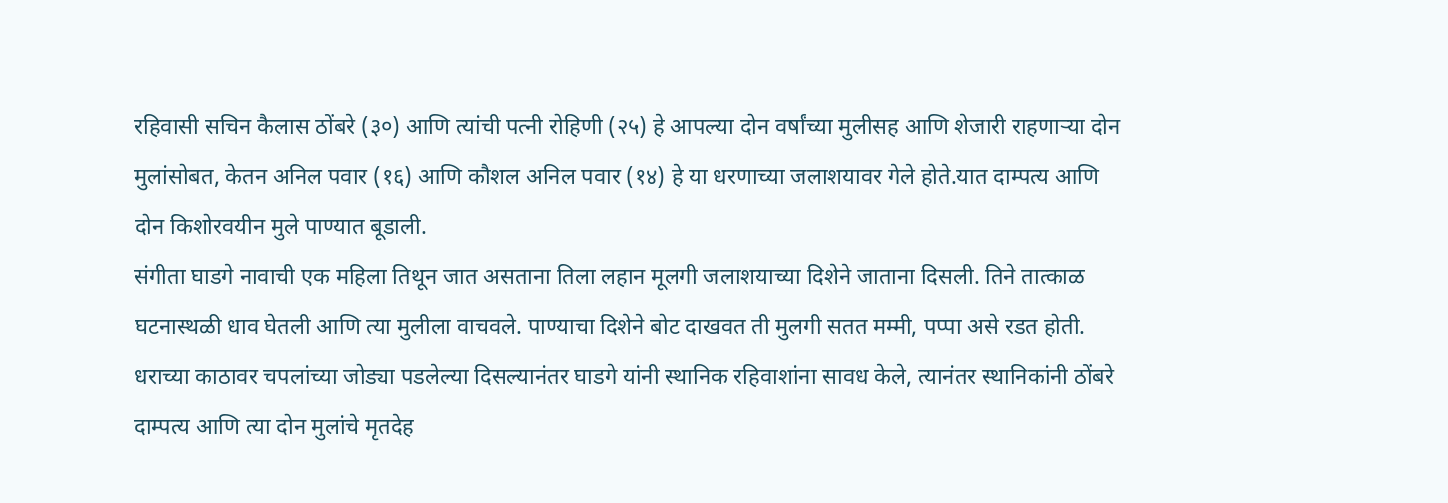रहिवासी सचिन कैलास ठोंबरे (३०) आणि त्यांची पत्नी रोहिणी (२५) हे आपल्या दोन वर्षांच्या मुलीसह आणि शेजारी राहणाऱ्या दोन मुलांसोबत, केतन अनिल पवार (१६) आणि कौशल अनिल पवार (१४) हे या धरणाच्या जलाशयावर गेले होते.यात दाम्पत्य आणि दोन किशोरवयीन मुले पाण्यात बूडाली.
संगीता घाडगे नावाची एक महिला तिथून जात असताना तिला लहान मूलगी जलाशयाच्या दिशेने जाताना दिसली. तिने तात्काळ घटनास्थळी धाव घेतली आणि त्या मुलीला वाचवले. पाण्याचा दिशेने बोट दाखवत ती मुलगी सतत मम्मी, पप्पा असे रडत होती.
धराच्या काठावर चपलांच्या जोड्या पडलेल्या दिसल्यानंतर घाडगे यांनी स्थानिक रहिवाशांना सावध केले, त्यानंतर स्थानिकांनी ठोंबरे दाम्पत्य आणि त्या दोन मुलांचे मृतदेह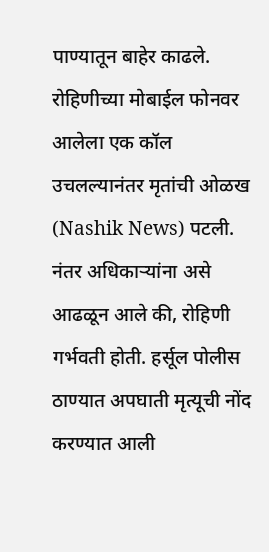पाण्यातून बाहेर काढले.
रोहिणीच्या मोबाईल फोनवर आलेला एक कॉल उचलल्यानंतर मृतांची ओळख (Nashik News) पटली. नंतर अधिकाऱ्यांना असे आढळून आले की, रोहिणी गर्भवती होती. हर्सूल पोलीस ठाण्यात अपघाती मृत्यूची नोंद करण्यात आली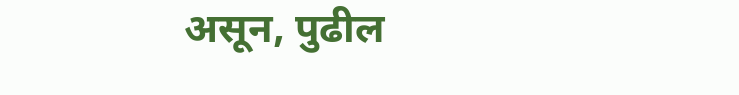असून, पुढील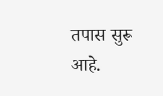तपास सुरू आहे.